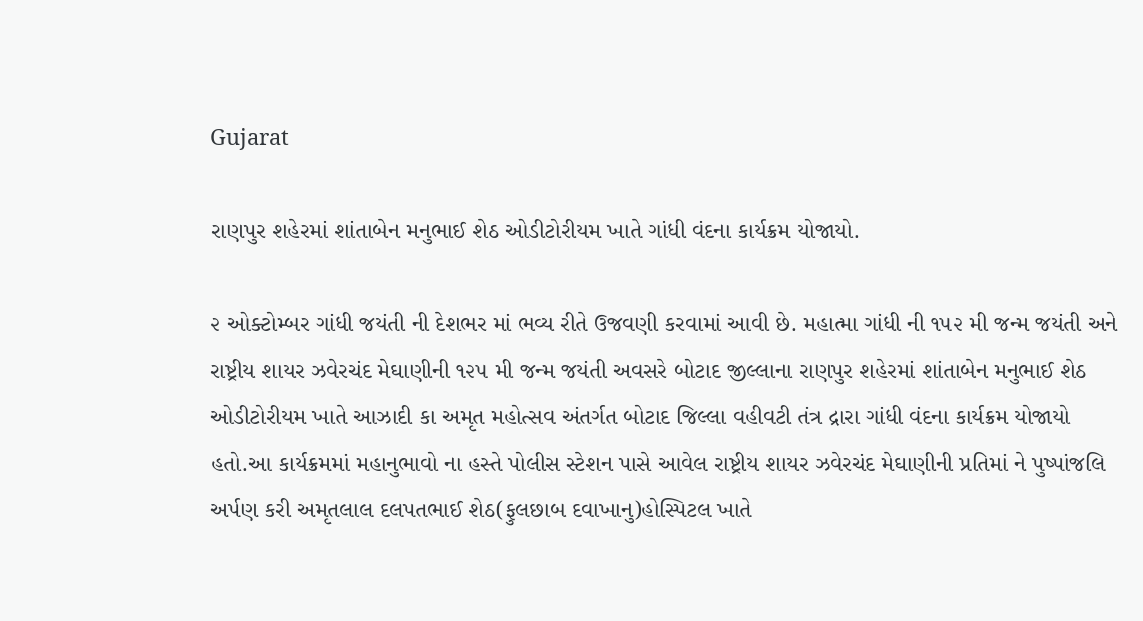Gujarat

રાણપુર શહેરમાં શાંતાબેન મનુભાઈ શેઠ ઓડીટોરીયમ ખાતે ગાંધી વંદના કાર્યક્રમ યોજાયો.

૨ ઓક્ટોમ્બર ગાંધી જયંતી ની દેશભર માં ભવ્ય રીતે ઉજવણી કરવામાં આવી છે. મહાત્મા ગાંધી ની ૧૫૨ મી જન્મ જયંતી અને રાષ્ટ્રીય શાયર ઝવેરચંદ મેઘાણીની ૧૨૫ મી જન્મ જયંતી અવસરે બોટાદ જીલ્લાના રાણપુર શહેરમાં શાંતાબેન મનુભાઈ શેઠ ઓડીટોરીયમ ખાતે આઝાદી કા અમૃત મહોત્સવ અંતર્ગત બોટાદ જિલ્લા વહીવટી તંત્ર દ્રારા ગાંધી વંદના કાર્યક્રમ યોજાયો હતો.આ કાર્યક્રમમાં મહાનુભાવો ના હસ્તે પોલીસ સ્ટેશન પાસે આવેલ રાષ્ટ્રીય શાયર ઝવેરચંદ મેઘાણીની પ્રતિમાં ને પુષ્પાંજલિ અર્પણ કરી અમૃતલાલ દલપતભાઈ શેઠ(ફુલછાબ દવાખાનુ)હોસ્પિટલ ખાતે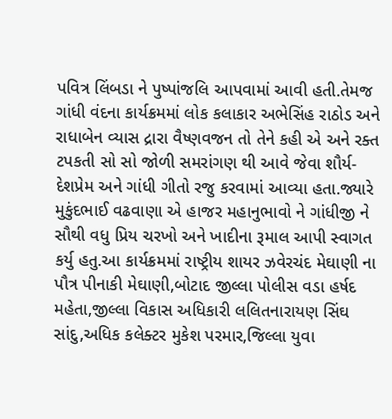પવિત્ર લિંબડા ને પુષ્પાંજલિ આપવામાં આવી હતી.તેમજ ગાંધી વંદના કાર્યક્રમમાં લોક કલાકાર અભેસિંહ રાઠોડ અને રાધાબેન વ્યાસ દ્રારા વૈષ્ણવજન તો તેને કહી એ અને રક્ત ટપકતી સો સો જોળી સમરાંગણ થી આવે જેવા શૌર્ય-દેશપ્રેમ અને ગાંધી ગીતો રજુ કરવામાં આવ્યા હતા.જ્યારે મુકુંદભાઈ વઢવાણા એ હાજર મહાનુભાવો ને ગાંધીજી ને સૌથી વધુ પ્રિય ચરખો અને ખાદીના રૂમાલ આપી સ્વાગત કર્યુ હતુ.આ કાર્યક્રમમાં રાષ્ટ્રીય શાયર ઝવેરચંદ મેઘાણી ના પૌત્ર પીનાકી મેઘાણી,બોટાદ જીલ્લા પોલીસ વડા હર્ષદ મહેતા,જીલ્લા વિકાસ અધિકારી લલિતનારાયણ સિંઘ સાંદુ,અધિક કલેક્ટર મુકેશ પરમાર,જિલ્લા યુવા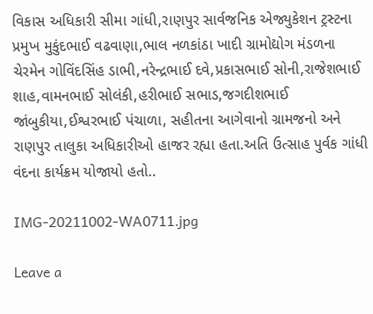વિકાસ અધિકારી સીમા ગાંધી,રાણપુર સાર્વજનિક એજ્યુકેશન ટ્રસ્ટના પ્રમુખ મુકુંદભાઈ વઢવાણા,ભાલ નળકાંઠા ખાદી ગ્રામોદ્યોગ મંડળના ચેરમેન ગોવિંદસિંહ ડાભી,નરેન્દ્રભાઈ દવે,પ્રકાસભાઈ સોની,રાજેશભાઈ શાહ,વામનભાઈ સોલંકી,હરીભાઈ સભાડ,જગદીશભાઈ જાંબુકીયા,ઈશ્વરભાઈ પંચાળા, સહીતના આગેવાનો ગ્રામજનો અને રાણપુર તાલુકા અધિકારીઓ હાજર રહ્યા હતા.અતિ ઉત્સાહ પુર્વક ગાંધી વંદના કાર્યક્રમ યોજાયો હતો..

IMG-20211002-WA0711.jpg

Leave a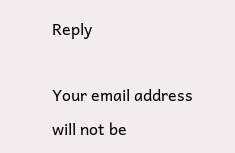Reply

Your email address will not be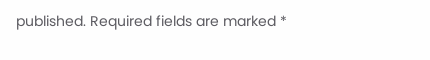published. Required fields are marked *